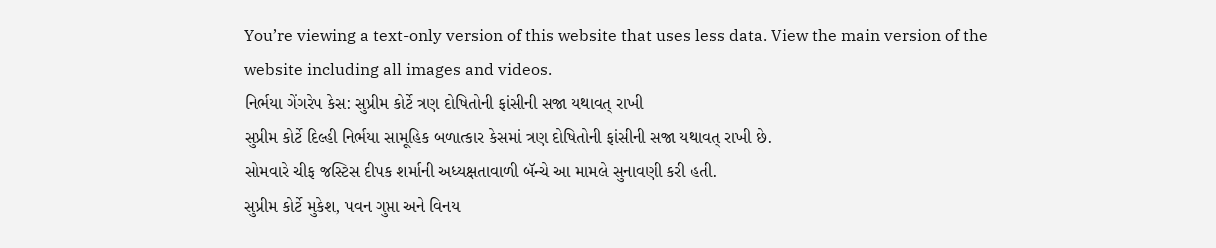You’re viewing a text-only version of this website that uses less data. View the main version of the website including all images and videos.
નિર્ભયા ગેંગરેપ કેસ: સુપ્રીમ કોર્ટે ત્રણ દોષિતોની ફાંસીની સજા યથાવત્ રાખી
સુપ્રીમ કોર્ટે દિલ્હી નિર્ભયા સામૂહિક બળાત્કાર કેસમાં ત્રણ દોષિતોની ફાંસીની સજા યથાવત્ રાખી છે.
સોમવારે ચીફ જસ્ટિસ દીપક શર્માની અધ્યક્ષતાવાળી બૅન્ચે આ મામલે સુનાવણી કરી હતી.
સુપ્રીમ કોર્ટે મુકેશ, પવન ગુપ્તા અને વિનય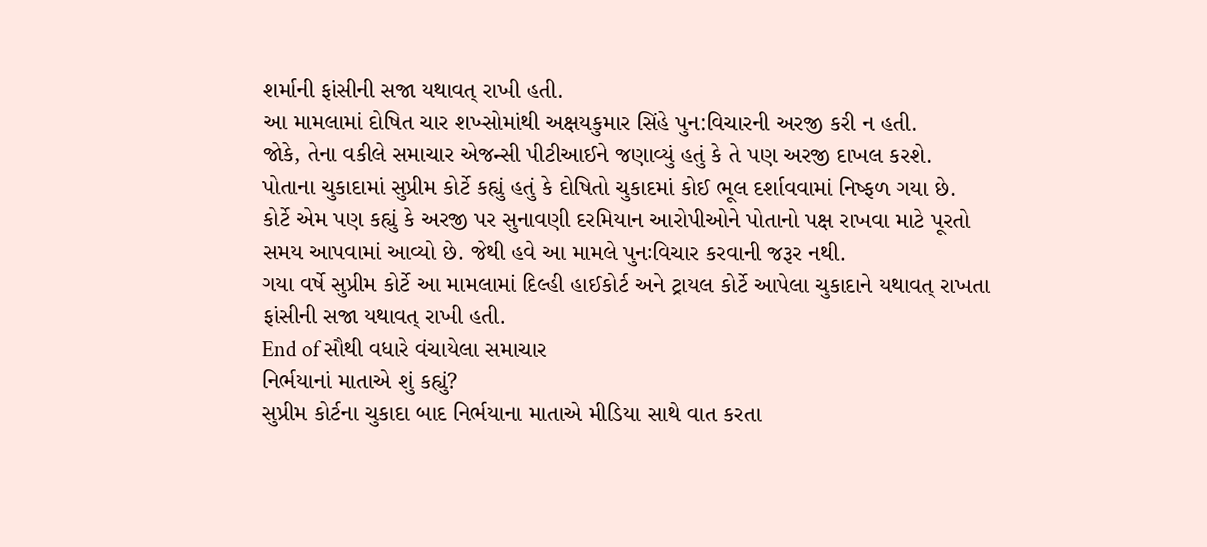શર્માની ફાંસીની સજા યથાવત્ રાખી હતી.
આ મામલામાં દોષિત ચાર શખ્સોમાંથી અક્ષયકુમાર સિંહે પુન:વિચારની અરજી કરી ન હતી.
જોકે, તેના વકીલે સમાચાર એજન્સી પીટીઆઈને જણાવ્યું હતું કે તે પણ અરજી દાખલ કરશે.
પોતાના ચુકાદામાં સુપ્રીમ કોર્ટે કહ્યું હતું કે દોષિતો ચુકાદમાં કોઈ ભૂલ દર્શાવવામાં નિષ્ફળ ગયા છે.
કોર્ટે એમ પણ કહ્યું કે અરજી પર સુનાવણી દરમિયાન આરોપીઓને પોતાનો પક્ષ રાખવા માટે પૂરતો સમય આપવામાં આવ્યો છે. જેથી હવે આ મામલે પુનઃવિચાર કરવાની જરૂર નથી.
ગયા વર્ષે સુપ્રીમ કોર્ટે આ મામલામાં દિલ્હી હાઈકોર્ટ અને ટ્રાયલ કોર્ટે આપેલા ચુકાદાને યથાવત્ રાખતા ફાંસીની સજા યથાવત્ રાખી હતી.
End of સૌથી વધારે વંચાયેલા સમાચાર
નિર્ભયાનાં માતાએ શું કહ્યું?
સુપ્રીમ કોર્ટના ચુકાદા બાદ નિર્ભયાના માતાએ મીડિયા સાથે વાત કરતા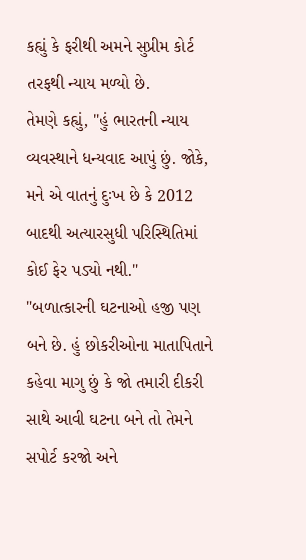કહ્યું કે ફરીથી અમને સુપ્રીમ કોર્ટ તરફથી ન્યાય મળ્યો છે.
તેમણે કહ્યું, "હું ભારતની ન્યાય વ્યવસ્થાને ધન્યવાદ આપું છું. જોકે, મને એ વાતનું દુઃખ છે કે 2012 બાદથી અત્યારસુધી પરિસ્થિતિમાં કોઈ ફેર પડ્યો નથી."
"બળાત્કારની ઘટનાઓ હજી પણ બને છે. હું છોકરીઓના માતાપિતાને કહેવા માગુ છું કે જો તમારી દીકરી સાથે આવી ઘટના બને તો તેમને સપોર્ટ કરજો અને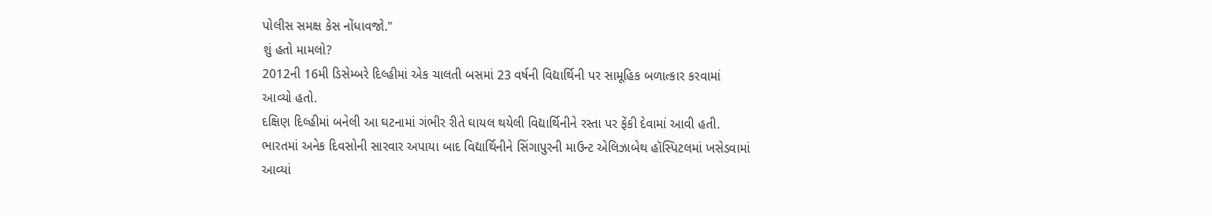પોલીસ સમક્ષ કેસ નોંધાવજો."
શું હતો મામલો?
2012ની 16મી ડિસેમ્બરે દિલ્હીમાં એક ચાલતી બસમાં 23 વર્ષની વિદ્યાર્થિની પર સામૂહિક બળાત્કાર કરવામાં આવ્યો હતો.
દક્ષિણ દિલ્હીમાં બનેલી આ ઘટનામાં ગંભીર રીતે ઘાયલ થયેલી વિદ્યાર્થિનીને રસ્તા પર ફેંકી દેવામાં આવી હતી.
ભારતમાં અનેક દિવસોની સારવાર અપાયા બાદ વિદ્યાર્થિનીને સિંગાપુરની માઉન્ટ એલિઝાબેથ હૉસ્પિટલમાં ખસેડવામાં આવ્યાં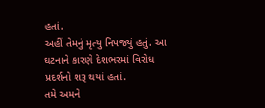હતાં.
અહીં તેમનું મૃત્યુ નિપજ્યું હતું. આ ઘટનાને કારણે દેશભરમાં વિરોધ પ્રદર્શનો શરૂ થયાં હતાં.
તમે અમને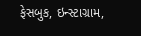ફેસબુક, ઇન્સ્ટાગ્રામ,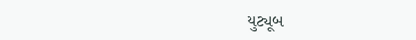યુટ્યૂબ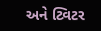અને ટ્વિટર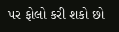પર ફોલો કરી શકો છો